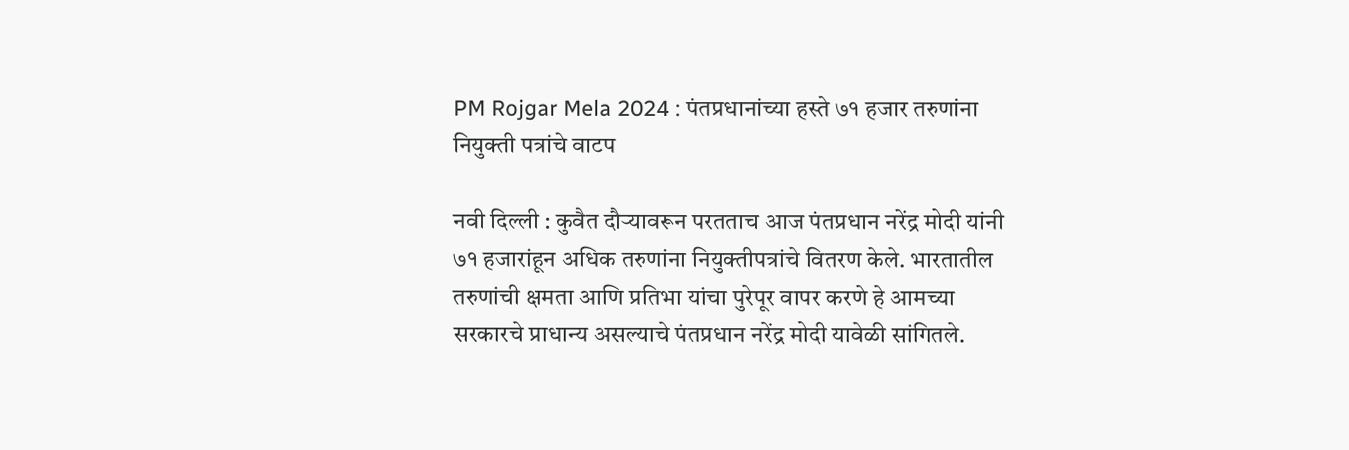PM Rojgar Mela 2024 : पंतप्रधानांच्या हस्ते ७१ हजार तरुणांना नियुक्ती पत्रांचे वाटप

नवी दिल्ली : कुवैत दौऱ्यावरून परतताच आज पंतप्रधान नरेंद्र मोदी यांनी ७१ हजारांहून अधिक तरुणांना नियुक्तीपत्रांचे वितरण केले. भारतातील तरुणांची क्षमता आणि प्रतिभा यांचा पुरेपूर वापर करणे हे आमच्या सरकारचे प्राधान्य असल्याचे पंतप्रधान नरेंद्र मोदी यावेळी सांगितले.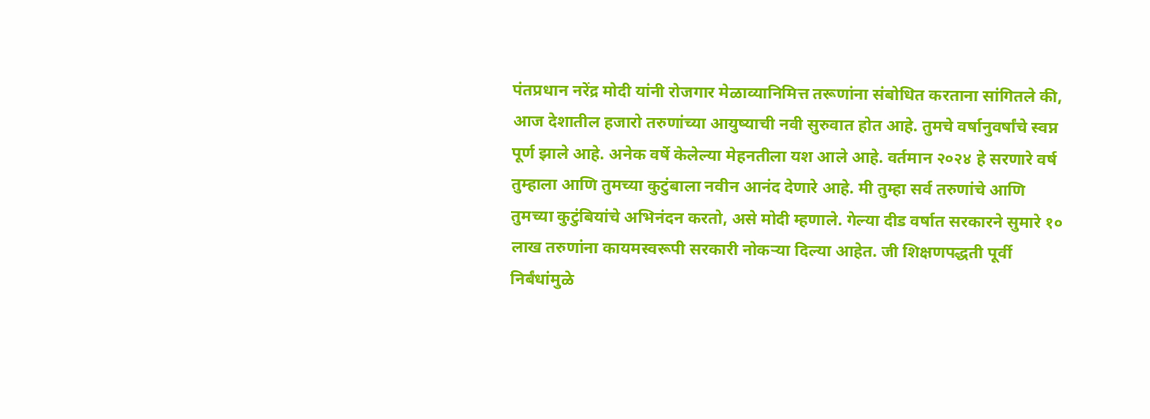पंतप्रधान नरेंद्र मोदी यांनी रोजगार मेळाव्यानिमित्त तरूणांना संबोधित करताना सांगितले की, आज देशातील हजारो तरुणांच्या आयुष्याची नवी सुरुवात होत आहे. तुमचे वर्षानुवर्षांचे स्वप्न पूर्ण झाले आहे. अनेक वर्षे केलेल्या मेहनतीला यश आले आहे. वर्तमान २०२४ हे सरणारे वर्ष तुम्हाला आणि तुमच्या कुटुंबाला नवीन आनंद देणारे आहे. मी तुम्हा सर्व तरुणांचे आणि तुमच्या कुटुंबियांचे अभिनंदन करतो, असे मोदी म्हणाले. गेल्या दीड वर्षात सरकारने सुमारे १० लाख तरुणांना कायमस्वरूपी सरकारी नोकऱ्या दिल्या आहेत. जी शिक्षणपद्धती पूर्वी निर्बंधांमुळे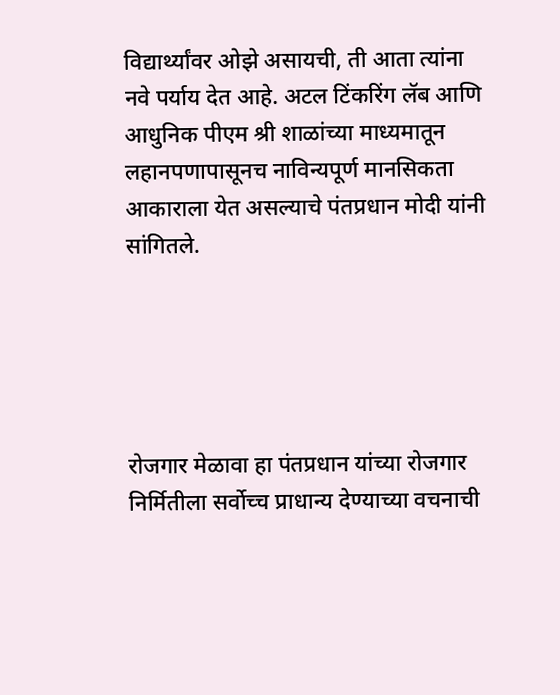विद्यार्थ्यांवर ओझे असायची, ती आता त्यांना नवे पर्याय देत आहे. अटल टिंकरिंग लॅब आणि आधुनिक पीएम श्री शाळांच्या माध्यमातून लहानपणापासूनच नाविन्यपूर्ण मानसिकता आकाराला येत असल्याचे पंतप्रधान मोदी यांनी सांगितले.





रोजगार मेळावा हा पंतप्रधान यांच्या रोजगार निर्मितीला सर्वोच्च प्राधान्य देण्याच्या वचनाची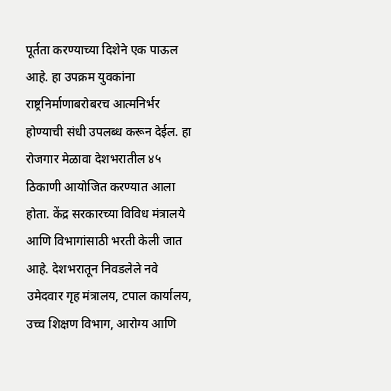पूर्तता करण्याच्या दिशेने एक पाऊल आहे. हा उपक्रम युवकांना राष्ट्रनिर्माणाबरोबरच आत्मनिर्भर होण्याची संधी उपलब्ध करून देईल. हा रोजगार मेळावा देशभरातील ४५ ठिकाणी आयोजित करण्यात आला होता. केंद्र सरकारच्या विविध मंत्रालये आणि विभागांसाठी भरती केली जात आहे. देशभरातून निवडलेले नवे उमेदवार गृह मंत्रालय, टपाल कार्यालय, उच्च शिक्षण विभाग, आरोग्य आणि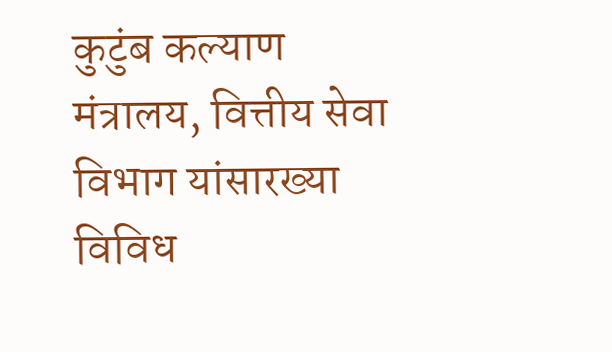कुटुंब कल्याण मंत्रालय, वित्तीय सेवा विभाग यांसारख्या विविध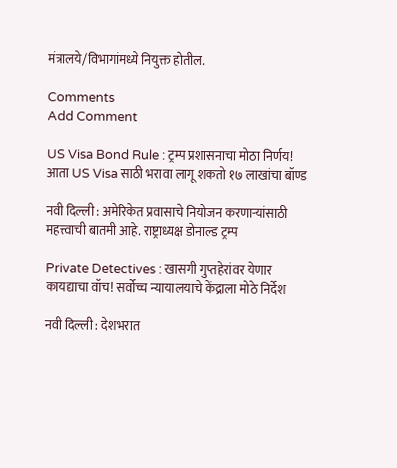मंत्रालये/विभागांमध्ये नियुक्त होतील.

Comments
Add Comment

US Visa Bond Rule : ट्रम्प प्रशासनाचा मोठा निर्णय! आता US Visa साठी भरावा लागू शकतो १७ लाखांचा बॉण्ड

नवी दिल्ली : अमेरिकेत प्रवासाचे नियोजन करणाऱ्यांसाठी महत्त्वाची बातमी आहे. राष्ट्राध्यक्ष डोनाल्ड ट्रम्प

Private Detectives : खासगी गुप्तहेरांवर येणार कायद्याचा वॉच! सर्वोच्च न्यायालयाचे केंद्राला मोठे निर्देश

नवी दिल्ली : देशभरात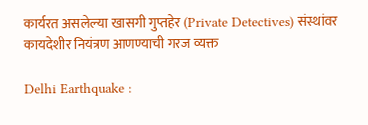कार्यरत असलेल्या खासगी गुप्तहेर (Private Detectives) संस्थांवर कायदेशीर नियंत्रण आणण्याची गरज व्यक्त

Delhi Earthquake :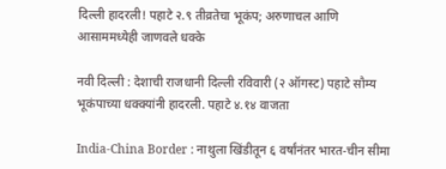दिल्ली हादरली! पहाटे २.९ तीव्रतेचा भूकंप; अरुणाचल आणि आसाममध्येही जाणवले धक्के

नवी दिल्ली : देशाची राजधानी दिल्ली रविवारी (२ ऑगस्ट) पहाटे सौम्य भूकंपाच्या धक्क्यांनी हादरली. पहाटे ४.१४ वाजता

India-China Border : नाथुला खिंडीतून ६ वर्षांनंतर भारत-चीन सीमा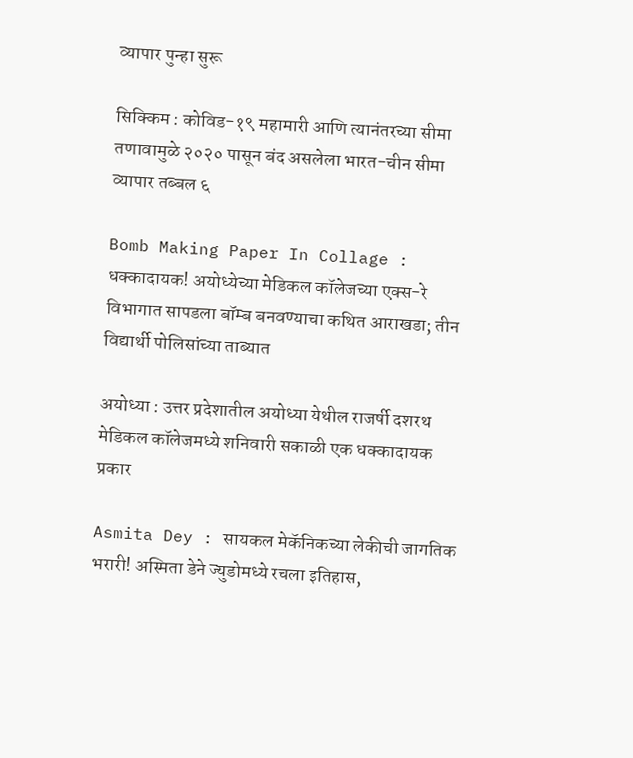व्यापार पुन्हा सुरू

सिक्किम : कोविड-१९ महामारी आणि त्यानंतरच्या सीमा तणावामुळे २०२० पासून बंद असलेला भारत-चीन सीमा व्यापार तब्बल ६

Bomb Making Paper In Collage : धक्कादायक! अयोध्येच्या मेडिकल कॉलेजच्या एक्स-रे विभागात सापडला बॉम्ब बनवण्याचा कथित आराखडा; तीन विद्यार्थी पोलिसांच्या ताब्यात

अयोध्या : उत्तर प्रदेशातील अयोध्या येथील राजर्षी दशरथ मेडिकल कॉलेजमध्ये शनिवारी सकाळी एक धक्कादायक प्रकार

Asmita Dey : सायकल मेकॅनिकच्या लेकीची जागतिक भरारी! अस्मिता डेने ज्युडोमध्ये रचला इतिहास,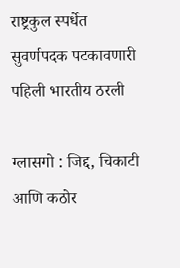राष्ट्रकुल स्पर्धेत सुवर्णपदक पटकावणारी पहिली भारतीय ठरली

ग्लासगो : जिद्द, चिकाटी आणि कठोर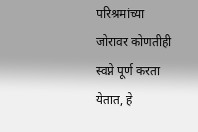परिश्रमांच्या जोरावर कोणतीही स्वप्ने पूर्ण करता येतात, हे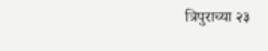त्रिपुराच्या २३